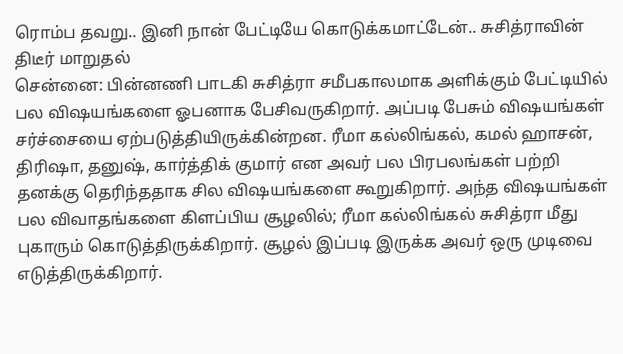ரொம்ப தவறு.. இனி நான் பேட்டியே கொடுக்கமாட்டேன்.. சுசித்ராவின் திடீர் மாறுதல்
சென்னை: பின்னணி பாடகி சுசித்ரா சமீபகாலமாக அளிக்கும் பேட்டியில் பல விஷயங்களை ஓபனாக பேசிவருகிறார். அப்படி பேசும் விஷயங்கள் சர்ச்சையை ஏற்படுத்தியிருக்கின்றன. ரீமா கல்லிங்கல், கமல் ஹாசன், திரிஷா, தனுஷ், கார்த்திக் குமார் என அவர் பல பிரபலங்கள் பற்றி தனக்கு தெரிந்ததாக சில விஷயங்களை கூறுகிறார். அந்த விஷயங்கள் பல விவாதங்களை கிளப்பிய சூழலில்; ரீமா கல்லிங்கல் சுசித்ரா மீது புகாரும் கொடுத்திருக்கிறார். சூழல் இப்படி இருக்க அவர் ஒரு முடிவை எடுத்திருக்கிறார்.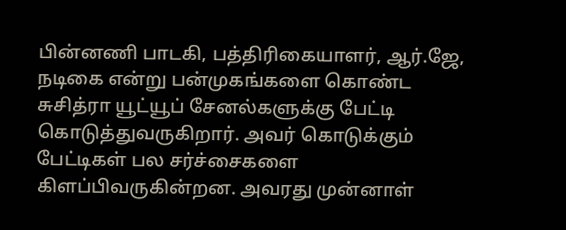பின்னணி பாடகி, பத்திரிகையாளர், ஆர்.ஜே, நடிகை என்று பன்முகங்களை கொண்ட சுசித்ரா யூட்யூப் சேனல்களுக்கு பேட்டி கொடுத்துவருகிறார். அவர் கொடுக்கும் பேட்டிகள் பல சர்ச்சைகளை கிளப்பிவருகின்றன. அவரது முன்னாள்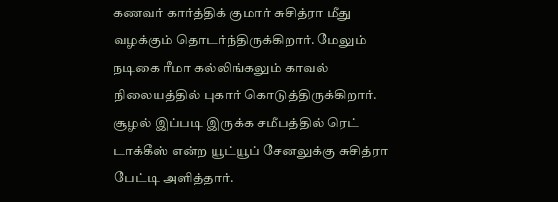கணவர் கார்த்திக் குமார் சுசித்ரா மீது வழக்கும் தொடர்ந்திருக்கிறார். மேலும் நடிகை ரீமா கல்லிங்கலும் காவல் நிலையத்தில் புகார் கொடுத்திருக்கிறார். சூழல் இப்படி இருக்க சமீபத்தில் ரெட் டாக்கீஸ் என்ற யூட்யூப் சேனலுக்கு சுசித்ரா பேட்டி அளித்தார்.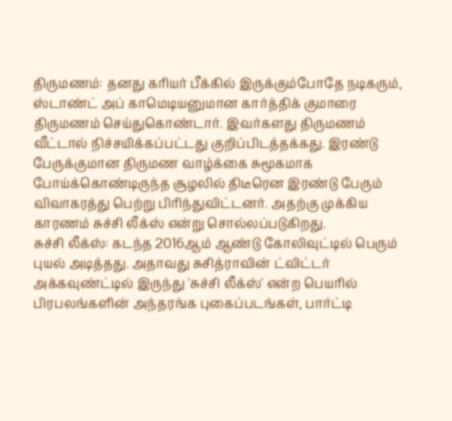திருமணம்: தனது கரியர் பீக்கில் இருக்கும்போதே நடிகரும், ஸ்டாண்ட் அப் காமெடியனுமான கார்த்திக் குமாரை திருமணம் செய்துகொண்டார். இவர்களது திருமணம் வீட்டால் நிச்சயிக்கப்பட்டது குறிப்பிடத்தக்கது. இரண்டு பேருக்குமான திருமண வாழ்க்கை சுமூகமாக போய்க்கொண்டிருந்த சூழலில் திடீரென இரண்டு பேரும் விவாகரத்து பெற்று பிரிந்துவிட்டனர். அதற்கு முக்கிய காரணம் சுச்சி லீக்ஸ் என்று சொல்லப்படுகிறது.
சுச்சி லீக்ஸ்: கடந்த 2016ஆம் ஆண்டு கோலிவுட்டில் பெரும் புயல் அடித்தது. அதாவது சுசித்ராவின் ட்விட்டர் அக்கவுண்ட்டில் இருந்து 'சுச்சி லீக்ஸ்' என்ற பெயரில் பிரபலங்களின் அந்தரங்க புகைப்படங்கள், பார்ட்டி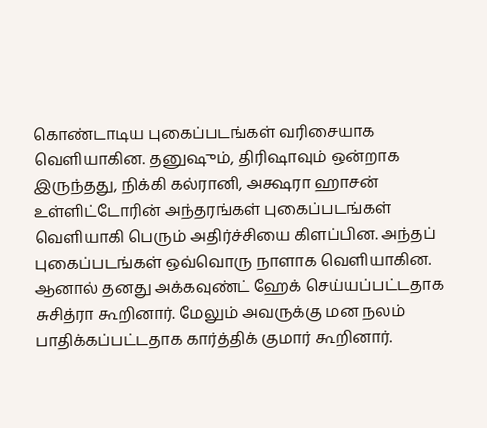கொண்டாடிய புகைப்படங்கள் வரிசையாக வெளியாகின. தனுஷும், திரிஷாவும் ஒன்றாக இருந்தது, நிக்கி கல்ரானி, அக்ஷரா ஹாசன் உள்ளிட்டோரின் அந்தரங்கள் புகைப்படங்கள் வெளியாகி பெரும் அதிர்ச்சியை கிளப்பின. அந்தப் புகைப்படங்கள் ஒவ்வொரு நாளாக வெளியாகின. ஆனால் தனது அக்கவுண்ட் ஹேக் செய்யப்பட்டதாக சுசித்ரா கூறினார். மேலும் அவருக்கு மன நலம் பாதிக்கப்பட்டதாக கார்த்திக் குமார் கூறினார்.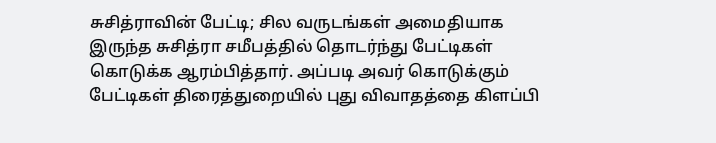சுசித்ராவின் பேட்டி; சில வருடங்கள் அமைதியாக இருந்த சுசித்ரா சமீபத்தில் தொடர்ந்து பேட்டிகள் கொடுக்க ஆரம்பித்தார். அப்படி அவர் கொடுக்கும் பேட்டிகள் திரைத்துறையில் புது விவாதத்தை கிளப்பி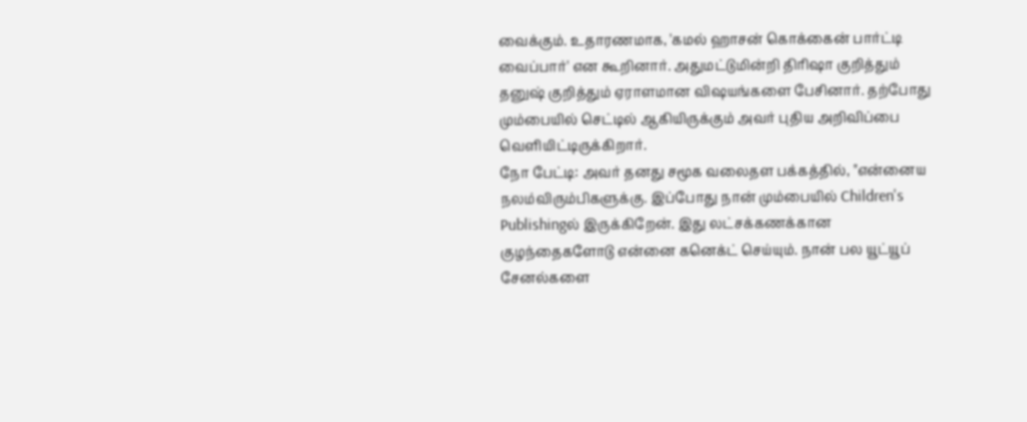வைக்கும். உதாரணமாக, 'கமல் ஹாசன் கொக்கைன் பார்ட்டி வைப்பார்' என கூறினார். அதுமட்டுமின்றி திரிஷா குறித்தும் தனுஷ் குறித்தும் ஏராளமான விஷயங்களை பேசினார். தற்போது மும்பையில் செட்டில் ஆகியிருக்கும் அவர் புதிய அறிவிப்பை வெளியிட்டிருக்கிறார்.
நோ பேட்டி: அவர் தனது சமூக வலைதள பக்கத்தில், "என்னைய நலம்விரும்பிகளுக்கு. இப்போது நான் மும்பையில் Children's Publishingல் இருக்கிறேன். இது லட்சக்கணக்கான குழந்தைகளோடு என்னை கனெக்ட் செய்யும். நான் பல யூட்யூப் சேனல்களை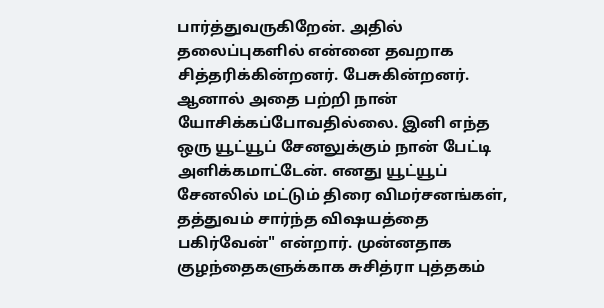பார்த்துவருகிறேன். அதில் தலைப்புகளில் என்னை தவறாக சித்தரிக்கின்றனர். பேசுகின்றனர். ஆனால் அதை பற்றி நான் யோசிக்கப்போவதில்லை. இனி எந்த ஒரு யூட்யூப் சேனலுக்கும் நான் பேட்டி அளிக்கமாட்டேன். எனது யூட்யூப் சேனலில் மட்டும் திரை விமர்சனங்கள், தத்துவம் சார்ந்த விஷயத்தை பகிர்வேன்" என்றார். முன்னதாக குழந்தைகளுக்காக சுசித்ரா புத்தகம்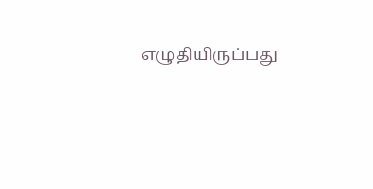எழுதியிருப்பது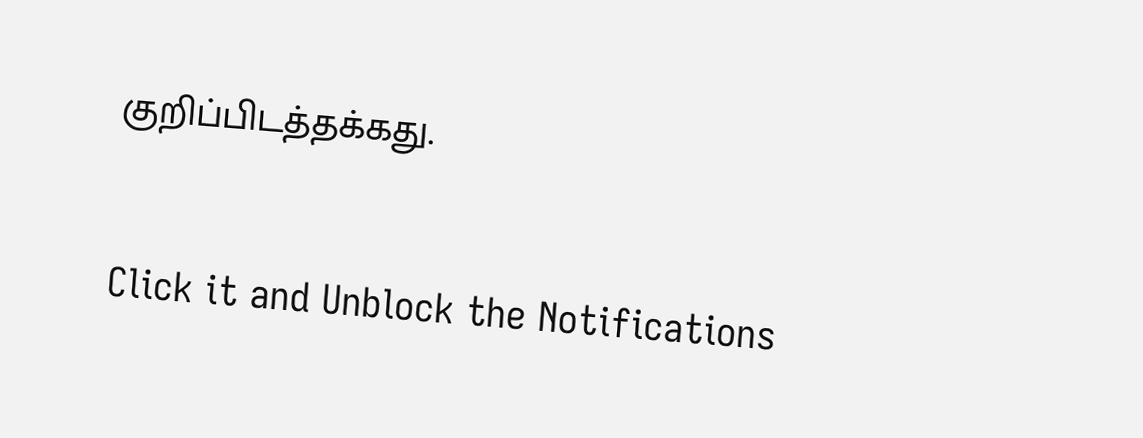குறிப்பிடத்தக்கது.


Click it and Unblock the Notifications